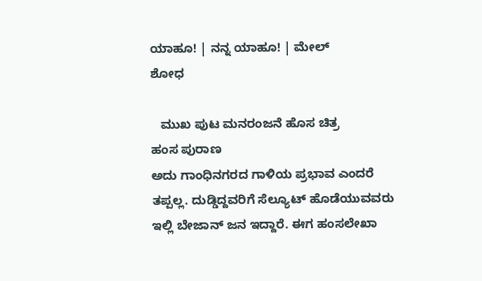ಯಾಹೂ! | ನನ್ನ ಯಾಹೂ! | ಮೇಲ್
ಶೋಧ

   ಮುಖ ಪುಟ ಮನರಂಜನೆ ಹೊಸ ಚಿತ್ರ
ಹಂಸ ಪುರಾಣ
ಅದು ಗಾಂಧಿನಗರದ ಗಾಳಿಯ ಪ್ರಭಾವ ಎಂದರೆ ತಪ್ಪಲ್ಲ. ದುಡ್ಡಿದ್ದವರಿಗೆ ಸೆಲ್ಯೂಟ್ ಹೊಡೆಯುವವರು ಇಲ್ಲಿ ಬೇಜಾನ್ ಜನ ಇದ್ದಾರೆ. ಈಗ ಹಂಸಲೇಖಾ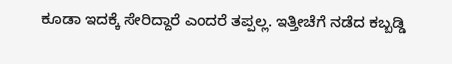ಕೂಡಾ ಇದಕ್ಕೆ ಸೇರಿದ್ದಾರೆ ಎಂದರೆ ತಪ್ಪಲ್ಲ. ಇತ್ತೀಚೆಗೆ ನಡೆದ ಕಬ್ಬಡ್ಡಿ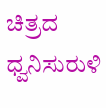ಚಿತ್ರದ ಧ್ವನಿಸುರುಳಿ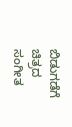ಬಿಡುಗಡೆಗೆ ಚಿತ್ರದ ಸಂಗೀತ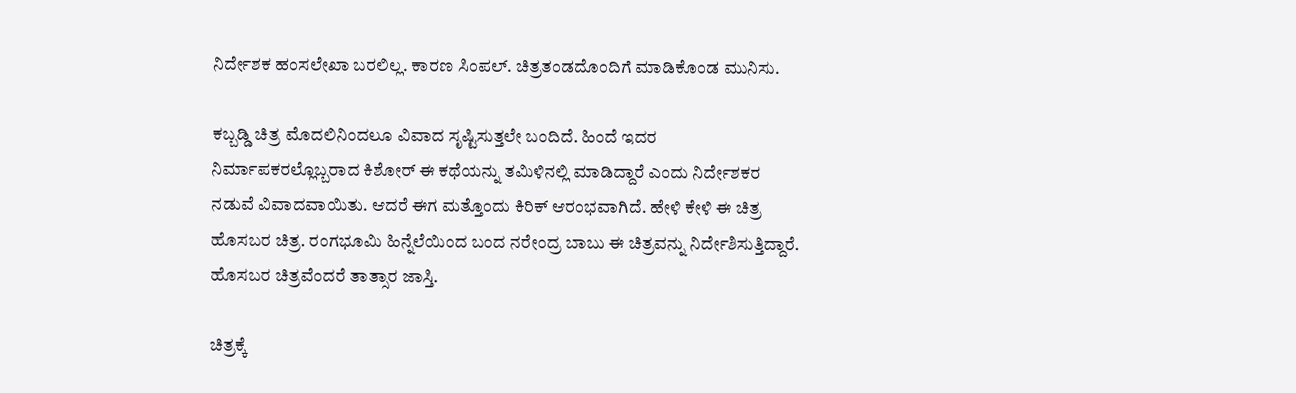ನಿರ್ದೇಶಕ ಹಂಸಲೇಖಾ ಬರಲಿಲ್ಲ. ಕಾರಣ ಸಿಂಪಲ್. ಚಿತ್ರತಂಡದೊಂದಿಗೆ ಮಾಡಿಕೊಂಡ ಮುನಿಸು.

ಕಬ್ಬಡ್ಡಿ ಚಿತ್ರ ಮೊದಲಿನಿಂದಲೂ ವಿವಾದ ಸೃಷ್ಟಿಸುತ್ತಲೇ ಬಂದಿದೆ. ಹಿಂದೆ ಇದರ ನಿರ್ಮಾಪಕರಲ್ಲೊಬ್ಬರಾದ ಕಿಶೋರ್ ಈ ಕಥೆಯನ್ನು ತಮಿಳಿನಲ್ಲಿ ಮಾಡಿದ್ದಾರೆ ಎಂದು ನಿರ್ದೇಶಕರ ನಡುವೆ ವಿವಾದವಾಯಿತು. ಆದರೆ ಈಗ ಮತ್ತೊಂದು ಕಿರಿಕ್ ಆರಂಭವಾಗಿದೆ. ಹೇಳಿ ಕೇಳಿ ಈ ಚಿತ್ರ ಹೊಸಬರ ಚಿತ್ರ. ರಂಗಭೂಮಿ ಹಿನ್ನೆಲೆಯಿಂದ ಬಂದ ನರೇಂದ್ರ ಬಾಬು ಈ ಚಿತ್ರವನ್ನು ನಿರ್ದೇಶಿಸುತ್ತಿದ್ದಾರೆ. ಹೊಸಬರ ಚಿತ್ರವೆಂದರೆ ತಾತ್ಸಾರ ಜಾಸ್ತಿ.

ಚಿತ್ರಕ್ಕೆ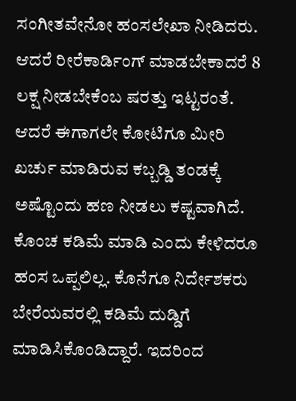ಸಂಗೀತವೇನೋ ಹಂಸಲೇಖಾ ನೀಡಿದರು. ಆದರೆ ರೀರೆಕಾರ್ಡಿಂಗ್ ಮಾಡಬೇಕಾದರೆ 8 ಲಕ್ಷ ನೀಡಬೇಕೆಂಬ ಷರತ್ತು ಇಟ್ಟರಂತೆ. ಆದರೆ ಈಗಾಗಲೇ ಕೋಟಿಗೂ ಮೀರಿ ಖರ್ಚು ಮಾಡಿರುವ ಕಬ್ಬಡ್ಡಿ ತಂಡಕ್ಕೆ ಅಷ್ಟೊಂದು ಹಣ ನೀಡಲು ಕಷ್ಟವಾಗಿದೆ. ಕೊಂಚ ಕಡಿಮೆ ಮಾಡಿ ಎಂದು ಕೇಳಿದರೂ ಹಂಸ ಒಪ್ಪಲಿಲ್ಲ. ಕೊನೆಗೂ ನಿರ್ದೇಶಕರು ಬೇರೆಯವರಲ್ಲಿ ಕಡಿಮೆ ದುಡ್ಡಿಗೆ ಮಾಡಿಸಿಕೊಂಡಿದ್ದಾರೆ. ಇದರಿಂದ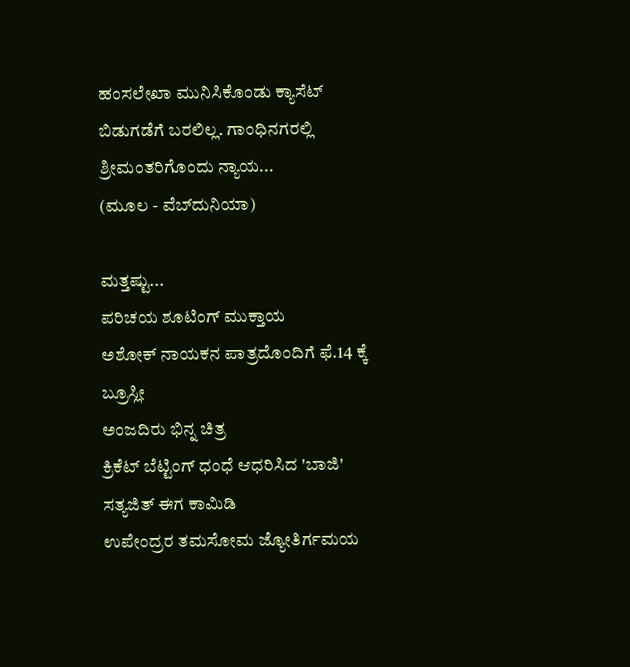ಹಂಸಲೇಖಾ ಮುನಿಸಿಕೊಂಡು ಕ್ಯಾಸೆಟ್ ಬಿಡುಗಡೆಗೆ ಬರಲಿಲ್ಲ. ಗಾಂಧಿನಗರಲ್ಲಿ ಶ್ರೀಮಂತರಿಗೊಂದು ನ್ಯಾಯ...
(ಮೂಲ - ವೆಬ್‌ದುನಿಯಾ)

ಮತ್ತಷ್ಟು...
ಪರಿಚಯ ಶೂಟಿಂಗ್ ಮುಕ್ತಾಯ
ಅಶೋಕ್ ನಾಯಕನ ಪಾತ್ರದೊಂದಿಗೆ ಫೆ.14 ಕ್ಕೆ ಬ್ರೂಸ್ಲೀ
ಅಂಜದಿರು ಭಿನ್ನ ಚಿತ್ರ
ಕ್ರಿಕೆಟ್ ಬೆಟ್ಟಿಂಗ್ ಧಂಧೆ ಆಧರಿಸಿದ 'ಬಾಜಿ'
ಸತ್ಯಜಿತ್ ಈಗ ಕಾಮಿಡಿ
ಉಪೇಂದ್ರರ ತಮಸೋಮ ಜ್ಯೋತಿರ್ಗಮಯ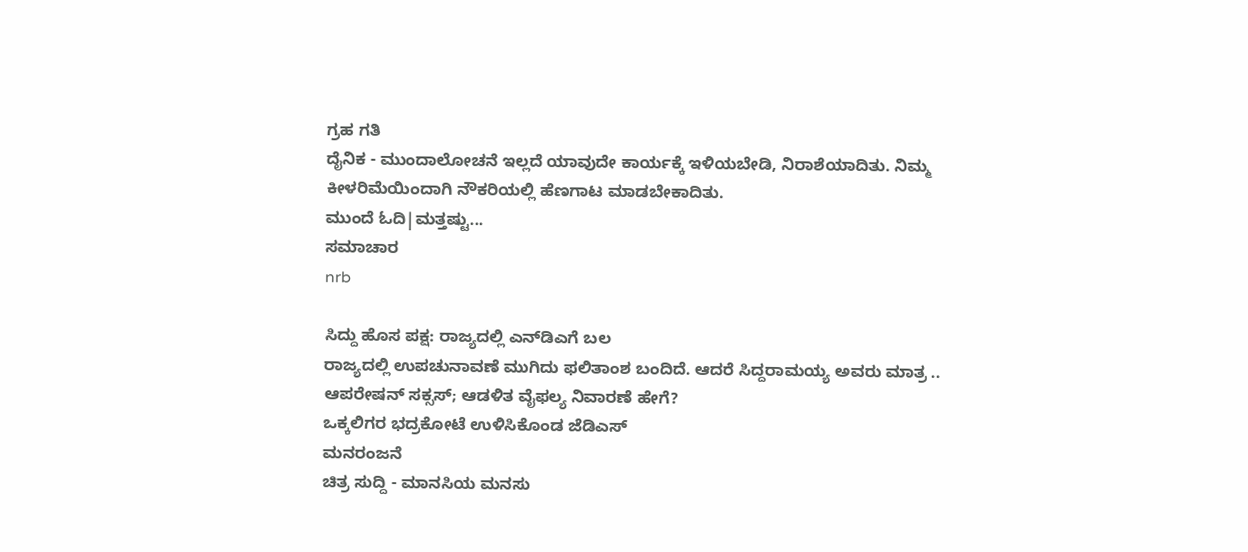ಗ್ರಹ ಗತಿ
ದೈನಿಕ - ಮುಂದಾಲೋಚನೆ ಇಲ್ಲದೆ ಯಾವುದೇ ಕಾರ್ಯಕ್ಕೆ ಇಳಿಯಬೇಡಿ, ನಿರಾಶೆಯಾದಿತು. ನಿಮ್ಮ ಕೀಳರಿಮೆಯಿಂದಾಗಿ ನೌಕರಿಯಲ್ಲಿ ಹೆಣಗಾಟ ಮಾಡಬೇಕಾದಿತು.
ಮುಂದೆ ಓದಿ|ಮತ್ತಷ್ಟು...
ಸಮಾಚಾರ
nrb

ಸಿದ್ದು ಹೊಸ ಪಕ್ಷ: ರಾಜ್ಯದಲ್ಲಿ ಎನ್‌ಡಿಎಗೆ ಬಲ
ರಾಜ್ಯದಲ್ಲಿ ಉಪಚುನಾವಣೆ ಮುಗಿದು ಫಲಿತಾಂಶ ಬಂದಿದೆ. ಆದರೆ ಸಿದ್ದರಾಮಯ್ಯ ಅವರು ಮಾತ್ರ ..
ಆಪರೇಷನ್ ಸಕ್ಸಸ್; ಆಡಳಿತ ವೈಫಲ್ಯ ನಿವಾರಣೆ ಹೇಗೆ?
ಒಕ್ಕಲಿಗರ ಭದ್ರಕೋಟೆ ಉಳಿಸಿಕೊಂಡ ಜೆಡಿಎಸ್
ಮನರಂಜನೆ
ಚಿತ್ರ ಸುದ್ದಿ - ಮಾನಸಿಯ ಮನಸು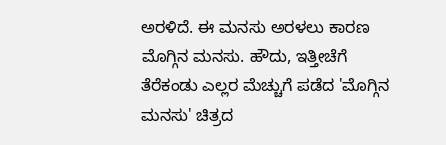ಅರಳಿದೆ. ಈ ಮನಸು ಅರಳಲು ಕಾರಣ ಮೊಗ್ಗಿನ ಮನಸು. ಹೌದು, ಇತ್ತೀಚೆಗೆ ತೆರೆಕಂಡು ಎಲ್ಲರ ಮೆಚ್ಚುಗೆ ಪಡೆದ 'ಮೊಗ್ಗಿನ ಮನಸು' ಚಿತ್ರದ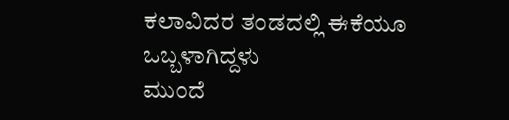ಕಲಾವಿದರ ತಂಡದಲ್ಲಿ ಈಕೆಯೂ ಒಬ್ಬಳಾಗಿದ್ದಳು
ಮುಂದೆ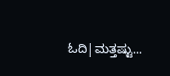ಓದಿ|ಮತ್ತಷ್ಟು...